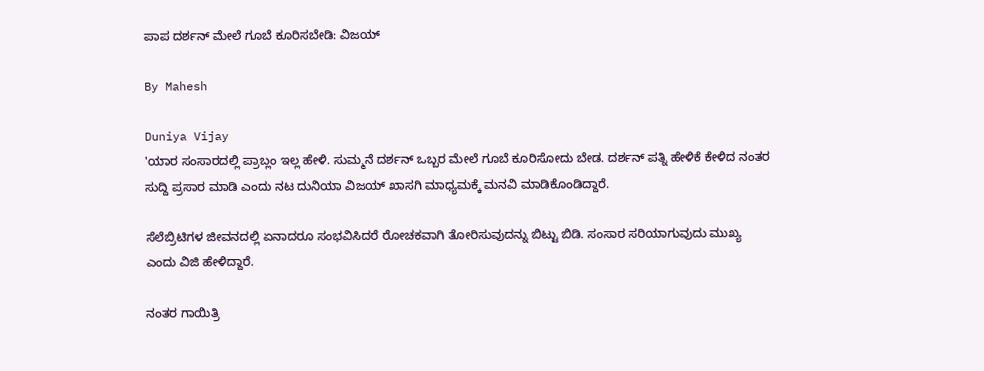ಪಾಪ ದರ್ಶನ್ ಮೇಲೆ ಗೂಬೆ ಕೂರಿಸಬೇಡಿ: ವಿಜಯ್

By Mahesh

Duniya Vijay
'ಯಾರ ಸಂಸಾರದಲ್ಲಿ ಪ್ರಾಬ್ಲಂ ಇಲ್ಲ ಹೇಳಿ. ಸುಮ್ಮನೆ ದರ್ಶನ್ ಒಬ್ಬರ ಮೇಲೆ ಗೂಬೆ ಕೂರಿಸೋದು ಬೇಡ. ದರ್ಶನ್ ಪತ್ನಿ ಹೇಳಿಕೆ ಕೇಳಿದ ನಂತರ ಸುದ್ದಿ ಪ್ರಸಾರ ಮಾಡಿ ಎಂದು ನಟ ದುನಿಯಾ ವಿಜಯ್ ಖಾಸಗಿ ಮಾಧ್ಯಮಕ್ಕೆ ಮನವಿ ಮಾಡಿಕೊಂಡಿದ್ದಾರೆ.

ಸೆಲೆಬ್ರಿಟಿಗಳ ಜೀವನದಲ್ಲಿ ಏನಾದರೂ ಸಂಭವಿಸಿದರೆ ರೋಚಕವಾಗಿ ತೋರಿಸುವುದನ್ನು ಬಿಟ್ಟು ಬಿಡಿ. ಸಂಸಾರ ಸರಿಯಾಗುವುದು ಮುಖ್ಯ ಎಂದು ವಿಜಿ ಹೇಳಿದ್ದಾರೆ.

ನಂತರ ಗಾಯಿತ್ರಿ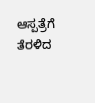ಆಸ್ಪತ್ರೆಗೆ ತೆರಳಿದ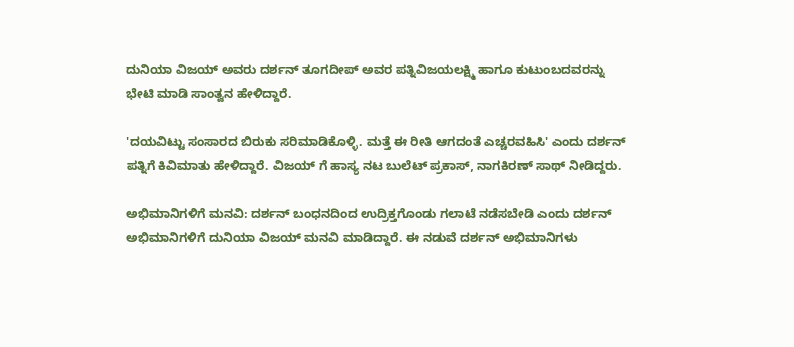ದುನಿಯಾ ವಿಜಯ್ ಅವರು ದರ್ಶನ್ ತೂಗದೀಪ್ ಅವರ ಪತ್ನಿವಿಜಯಲಕ್ಷ್ಮಿ ಹಾಗೂ ಕುಟುಂಬದವರನ್ನು ಭೇಟಿ ಮಾಡಿ ಸಾಂತ್ವನ ಹೇಳಿದ್ದಾರೆ.

'ದಯವಿಟ್ಟು ಸಂಸಾರದ ಬಿರುಕು ಸರಿಮಾಡಿಕೊಳ್ಳಿ. ಮತ್ತೆ ಈ ರೀತಿ ಆಗದಂತೆ ಎಚ್ಚರವಹಿಸಿ' ಎಂದು ದರ್ಶನ್ ಪತ್ನಿಗೆ ಕಿವಿಮಾತು ಹೇಳಿದ್ದಾರೆ. ವಿಜಯ್ ಗೆ ಹಾಸ್ಯ ನಟ ಬುಲೆಟ್ ಪ್ರಕಾಸ್, ನಾಗಕಿರಣ್ ಸಾಥ್ ನೀಡಿದ್ದರು.

ಅಭಿಮಾನಿಗಳಿಗೆ ಮನವಿ: ದರ್ಶನ್ ಬಂಧನದಿಂದ ಉದ್ರಿಕ್ತಗೊಂಡು ಗಲಾಟೆ ನಡೆಸಬೇಡಿ ಎಂದು ದರ್ಶನ್ ಅಭಿಮಾನಿಗಳಿಗೆ ದುನಿಯಾ ವಿಜಯ್ ಮನವಿ ಮಾಡಿದ್ದಾರೆ. ಈ ನಡುವೆ ದರ್ಶನ್ ಅಭಿಮಾನಿಗಳು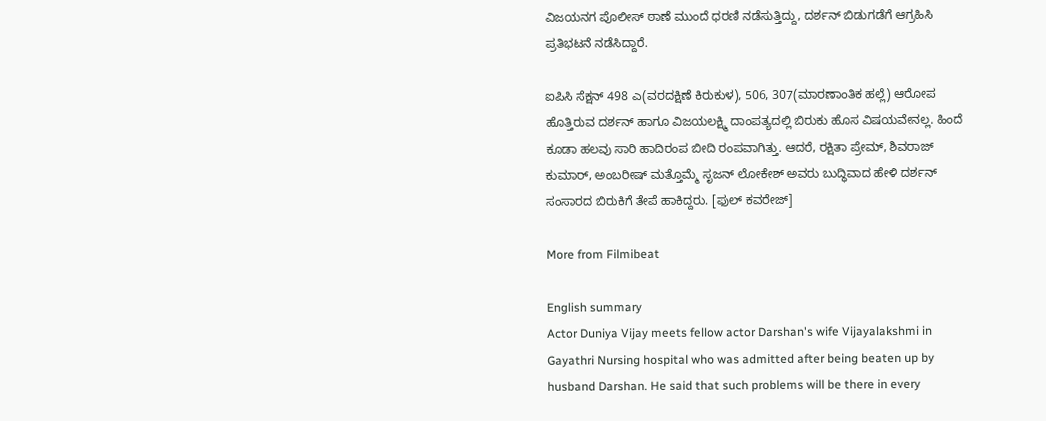ವಿಜಯನಗ ಪೊಲೀಸ್ ಠಾಣೆ ಮುಂದೆ ಧರಣಿ ನಡೆಸುತ್ತಿದ್ದು, ದರ್ಶನ್ ಬಿಡುಗಡೆಗೆ ಆಗ್ರಹಿಸಿ ಪ್ರತಿಭಟನೆ ನಡೆಸಿದ್ದಾರೆ.

ಐಪಿಸಿ ಸೆಕ್ಷನ್ 498 ಎ(ವರದಕ್ಷಿಣೆ ಕಿರುಕುಳ), 506, 307(ಮಾರಣಾಂತಿಕ ಹಲ್ಲೆ) ಆರೋಪ ಹೊತ್ತಿರುವ ದರ್ಶನ್ ಹಾಗೂ ವಿಜಯಲಕ್ಷ್ಮಿ ದಾಂಪತ್ಯದಲ್ಲಿ ಬಿರುಕು ಹೊಸ ವಿಷಯವೇನಲ್ಲ. ಹಿಂದೆ ಕೂಡಾ ಹಲವು ಸಾರಿ ಹಾದಿರಂಪ ಬೀದಿ ರಂಪವಾಗಿತ್ತು. ಆದರೆ, ರಕ್ಷಿತಾ ಪ್ರೇಮ್, ಶಿವರಾಜ್ ಕುಮಾರ್, ಅಂಬರೀಷ್ ಮತ್ತೊಮ್ಮೆ ಸೃಜನ್ ಲೋಕೇಶ್ ಅವರು ಬುದ್ಧಿವಾದ ಹೇಳಿ ದರ್ಶನ್ ಸಂಸಾರದ ಬಿರುಕಿಗೆ ತೇಪೆ ಹಾಕಿದ್ದರು. [ಫುಲ್ ಕವರೇಜ್]

More from Filmibeat

English summary
Actor Duniya Vijay meets fellow actor Darshan's wife Vijayalakshmi in Gayathri Nursing hospital who was admitted after being beaten up by husband Darshan. He said that such problems will be there in every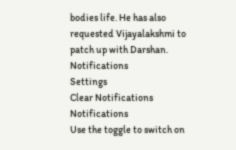bodies life. He has also requested Vijayalakshmi to patch up with Darshan.
Notifications
Settings
Clear Notifications
Notifications
Use the toggle to switch on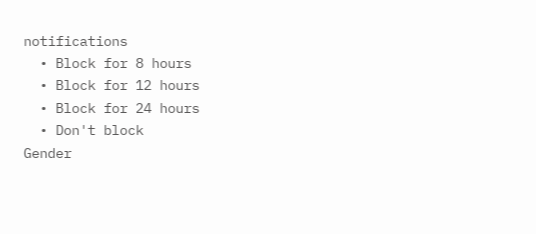notifications
  • Block for 8 hours
  • Block for 12 hours
  • Block for 24 hours
  • Don't block
Gender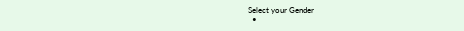Select your Gender
  •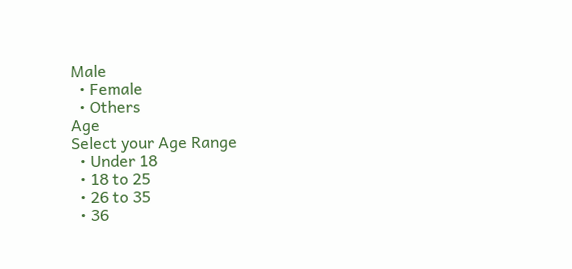Male
  • Female
  • Others
Age
Select your Age Range
  • Under 18
  • 18 to 25
  • 26 to 35
  • 36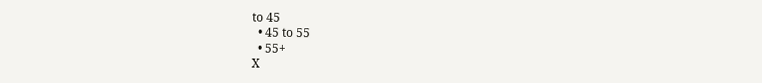to 45
  • 45 to 55
  • 55+
X